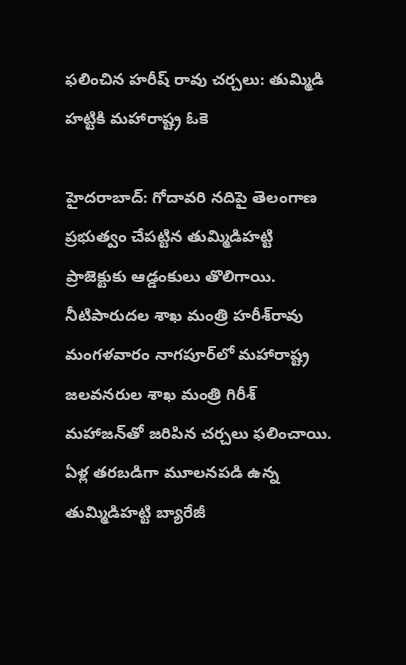ఫలించిన హరీష్ రావు చర్చలు: తుమ్మిడి హట్టికి మహారాష్ట్ర ఓకె

హైదరాబాద్: గోదావరి నదిపై తెలంగాణ ప్రభుత్వం చేపట్టిన తుమ్మిడిహట్టి ప్రాజెక్టుకు ఆడ్డంకులు తొలిగాయి. నీటిపారుదల శాఖ మంత్రి హరీశ్‌రావు మంగళవారం నాగపూర్‌లో మహారాష్ట్ర జలవనరుల శాఖ మంత్రి గిరీశ్ మహాజన్‌తో జరిపిన చర్చలు ఫలించాయి. ఏళ్ల తరబడిగా మూలనపడి ఉన్న తుమ్మిడిహట్టి బ్యారేజీ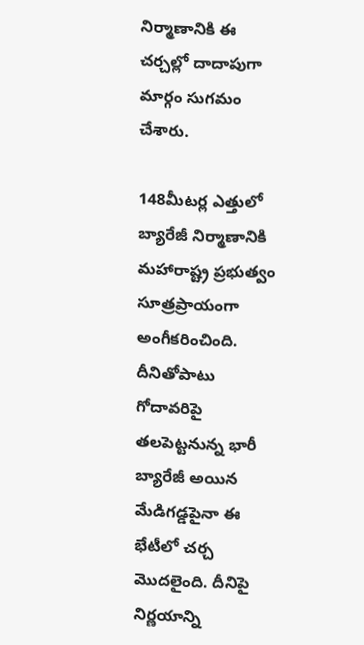నిర్మాణానికి ఈ చర్చల్లో దాదాపుగా మార్గం సుగమం చేశారు.

148మీటర్ల ఎత్తులో బ్యారేజీ నిర్మాణానికి మహారాష్ట్ర ప్రభుత్వం సూత్రప్రాయంగా అంగీకరించింది. దీనితోపాటు గోదావరిపై తలపెట్టనున్న భారీ బ్యారేజీ అయిన మేడిగడ్డపైనా ఈ భేటీలో చర్చ మొదలైంది. దీనిపై నిర్ణయాన్ని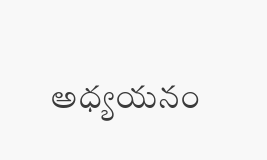అధ్యయనం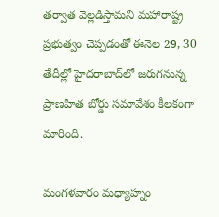తర్వాత వెల్లడిస్తామని మహారాష్ట్ర ప్రభుత్వం చెప్పడంతో ఈనెల 29, 30 తేదీల్లో హైదరాబాద్‌లో జరుగనున్న ప్రాణహిత బోర్డు సమావేశం కీలకంగా మారింది.

మంగళవారం మధ్యాహ్నం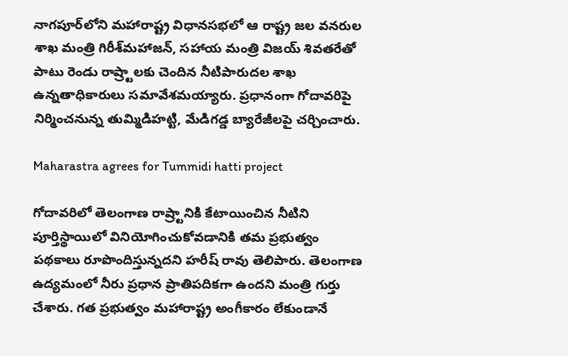నాగపూర్‌లోని మహారాష్ట్ర విధానసభలో ఆ రాష్ట్ర జల వనరుల శాఖ మంత్రి గిరీశ్‌మహాజన్, సహాయ మంత్రి విజయ్ శివతరేతో పాటు రెండు రాష్ర్టాలకు చెందిన నీటిపారుదల శాఖ ఉన్నతాధికారులు సమావేశమయ్యారు. ప్రధానంగా గోదావరిపై నిర్మించనున్న తుమ్మిడిహట్టి, మేడిగడ్డ బ్యారేజీలపై చర్చించారు.

Maharastra agrees for Tummidi hatti project

గోదావరిలో తెలంగాణ రాష్ర్టానికి కేటాయించిన నీటిని పూర్తిస్థాయిలో వినియోగించుకోవడానికి తమ ప్రభుత్వం పథకాలు రూపొందిస్తున్నదని హరీష్ రావు తెలిపారు. తెలంగాణ ఉద్యమంలో నీరు ప్రధాన ప్రాతిపదికగా ఉందని మంత్రి గుర్తు చేశారు. గత ప్రభుత్వం మహారాష్ట్ర అంగీకారం లేకుండానే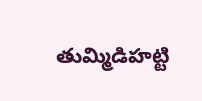తుమ్మిడిహట్టి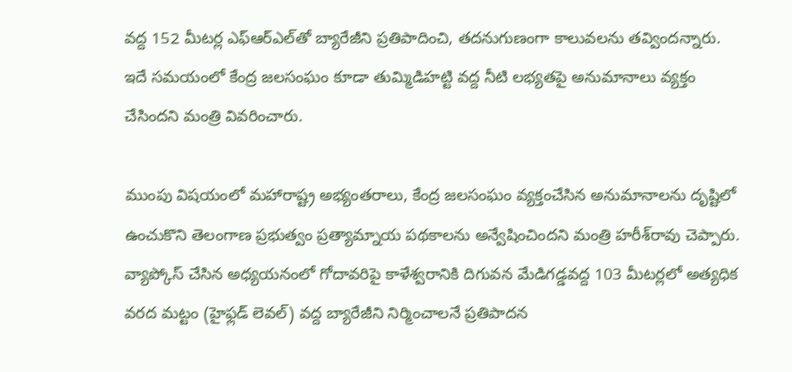వద్ద 152 మీటర్ల ఎఫ్‌ఆర్‌ఎల్‌తో బ్యారేజీని ప్రతిపాదించి, తదనుగుణంగా కాలువలను తవ్విందన్నారు. ఇదే సమయంలో కేంద్ర జలసంఘం కూడా తుమ్మిడిహట్టి వద్ద నీటి లభ్యతపై అనుమానాలు వ్యక్తం చేసిందని మంత్రి వివరించారు.

ముంపు విషయంలో మహారాష్ట్ర అభ్యంతరాలు, కేంద్ర జలసంఘం వ్యక్తంచేసిన అనుమానాలను దృష్టిలో ఉంచుకొని తెలంగాణ ప్రభుత్వం ప్రత్యామ్నాయ పథకాలను అన్వేషించిందని మంత్రి హరీశ్‌రావు చెప్పారు. వ్యాప్కోస్ చేసిన అధ్యయనంలో గోదావరిపై కాళేశ్వరానికి దిగువన మేడిగడ్డవద్ద 103 మీటర్లలో అత్యధిక వరద మట్టం (హైఫ్లడ్ లెవల్) వద్ద బ్యారేజీని నిర్మించాలనే ప్రతిపాదన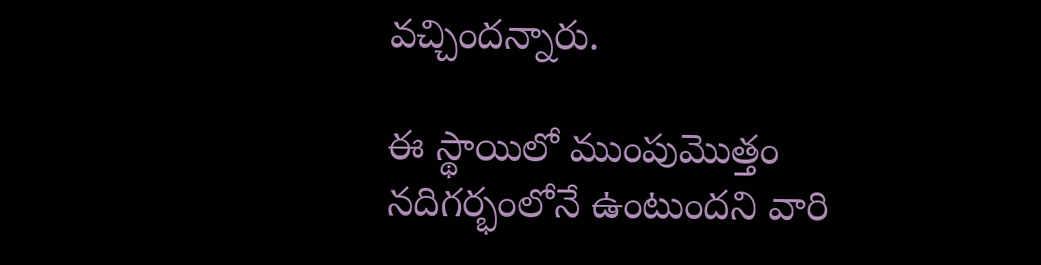వచ్చిందన్నారు.

ఈ స్థాయిలో ముంపుమొత్తం నదిగర్భంలోనే ఉంటుందని వారి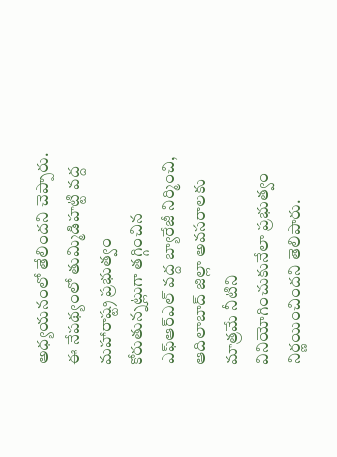అధ్యయనంలో తేలిందని చెప్పారు. ఈ నేపథ్యంలో తుమ్మిడిహట్టి వద్ద మహారాష్ట్ర ప్రభుత్వం కోరుతున్నట్లుగా తగ్గించిన ఎఫ్‌ఆర్‌ఎల్ వద్ద బ్యారేజీ నిర్మించి, ఆదిలాబాద్ జిల్లా అవసరాలకు మాత్రమే నీటిని వినియోగించుకునేలా ప్రభుత్వం నిర్ణయించిందని తెలిపారు.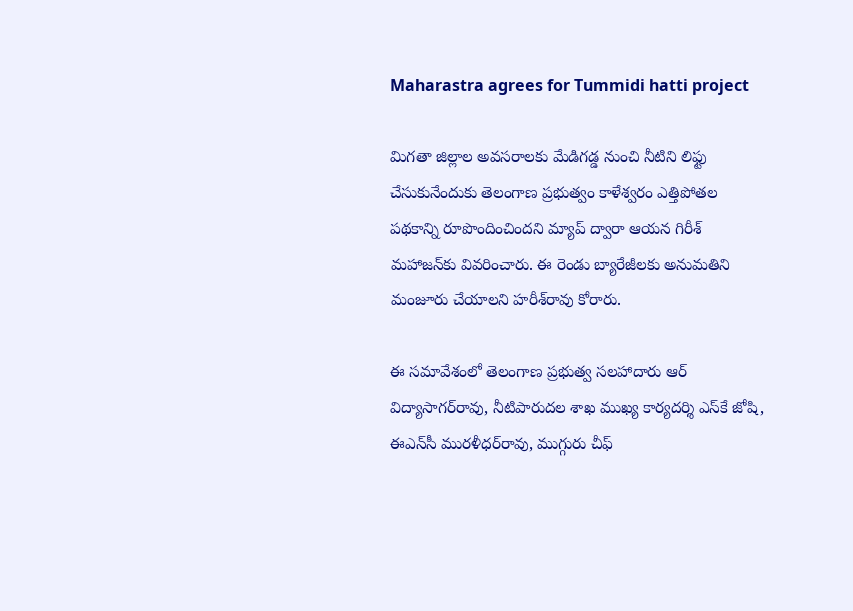Maharastra agrees for Tummidi hatti project

మిగతా జిల్లాల అవసరాలకు మేడిగడ్డ నుంచి నీటిని లిఫ్టు చేసుకునేందుకు తెలంగాణ ప్రభుత్వం కాళేశ్వరం ఎత్తిపోతల పథకాన్ని రూపొందించిందని మ్యాప్ ద్వారా ఆయన గిరీశ్ మహాజన్‌కు వివరించారు. ఈ రెండు బ్యారేజీలకు అనుమతిని మంజూరు చేయాలని హరీశ్‌రావు కోరారు.

ఈ సమావేశంలో తెలంగాణ ప్రభుత్వ సలహాదారు ఆర్ విద్యాసాగర్‌రావు, నీటిపారుదల శాఖ ముఖ్య కార్యదర్శి ఎస్‌కే జోషి, ఈఎన్‌సీ మురళీధర్‌రావు, ముగ్గురు చీఫ్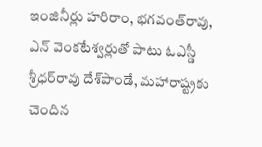ఇంజినీర్లు హరిరాం, భగవంత్‌రావు, ఎన్ వెంకటేశ్వర్లుతో పాటు ఓఎస్డీ శ్రీధర్‌రావు దేశ్‌పాండే, మహారాష్ట్రకు చెందిన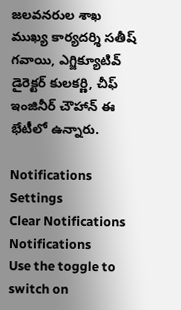జలవనరుల శాఖ ముఖ్య కార్యదర్శి సతీష్ గవాయి, ఎగ్జిక్యూటివ్ డైరెక్టర్ కులకర్ణి, చీఫ్ ఇంజినీర్ చౌహాన్ ఈ భేటీలో ఉన్నారు.

Notifications
Settings
Clear Notifications
Notifications
Use the toggle to switch on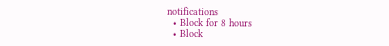notifications
  • Block for 8 hours
  • Block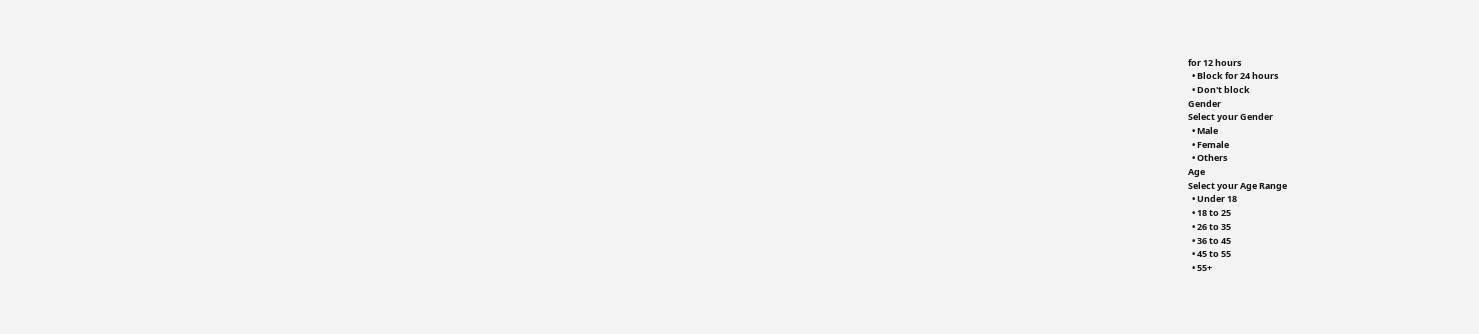for 12 hours
  • Block for 24 hours
  • Don't block
Gender
Select your Gender
  • Male
  • Female
  • Others
Age
Select your Age Range
  • Under 18
  • 18 to 25
  • 26 to 35
  • 36 to 45
  • 45 to 55
  • 55+